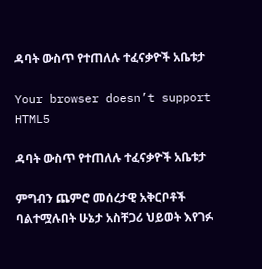ዳባት ውስጥ የተጠለሉ ተፈናቃዮች አቤቱታ

Your browser doesn’t support HTML5

ዳባት ውስጥ የተጠለሉ ተፈናቃዮች አቤቱታ

ምግብን ጨምሮ መሰረታዊ አቅርቦቶች ባልተሟሉበት ሁኔታ አስቸጋሪ ህይወት እየገፉ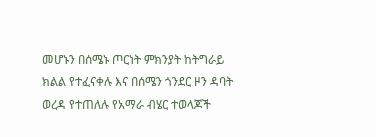መሆኑን በሰሜኑ ጦርነት ምክንያት ከትግራይ ክልል የተፈናቀሉ እና በሰሜን ጎንደር ዞን ዳባት ወረዳ የተጠለሉ የአማራ ብሄር ተወላጆች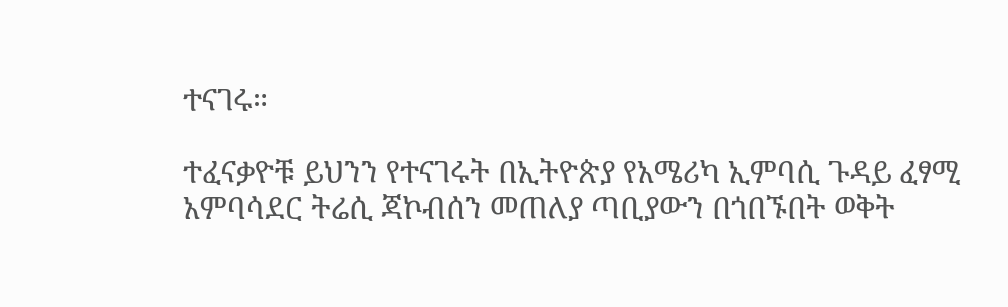ተናገሩ።

ተፈናቃዮቹ ይህንን የተናገሩት በኢትዮጵያ የአሜሪካ ኢምባሲ ጉዳይ ፈፃሚ አምባሳደር ትሬሲ ጃኮብሰን መጠለያ ጣቢያውን በጎበኙበት ወቅት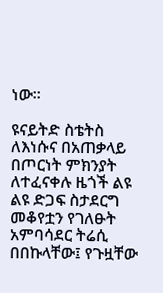ነው።

ዩናይትድ ስቴትስ ለእነሱና በአጠቃላይ በጦርነት ምክንያት ለተፈናቀሉ ዜጎች ልዩ ልዩ ድጋፍ ስታደርግ መቆየቷን የገለፁት አምባሳደር ትሬሲ በበኩላቸው፤ የጉዟቸው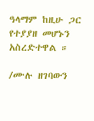ዓላማም ከዚሁ ጋር የተያያዘ መሆኑን አስረድተዋል ።

/ሙሉ ዘገባውን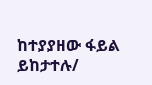ከተያያዘው ፋይል ይከታተሉ/